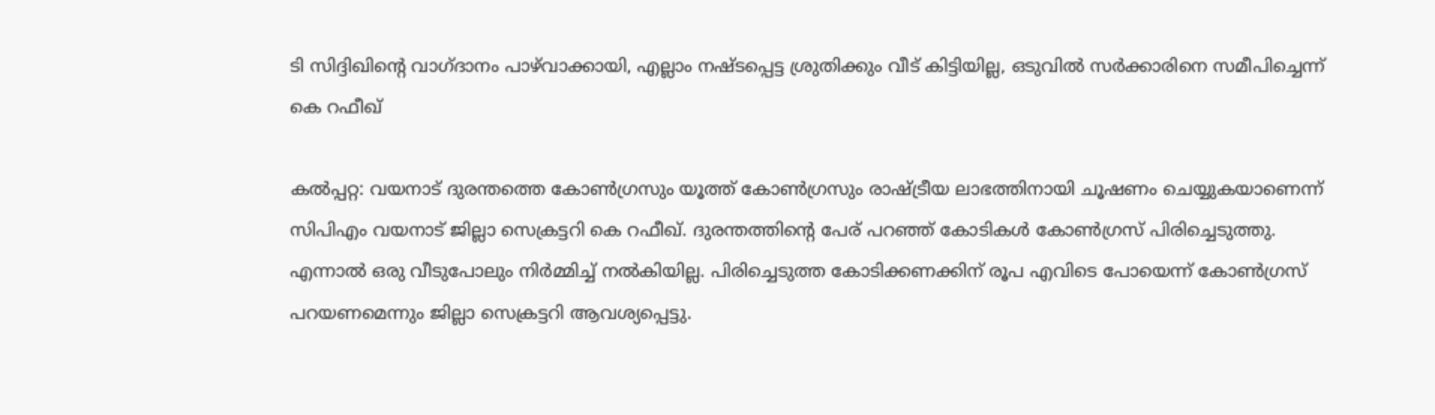ടി സിദ്ദിഖിന്റെ വാഗ്ദാനം പാഴ്‌വാക്കായി, എല്ലാം നഷ്ടപ്പെട്ട ശ്രുതിക്കും വീട് കിട്ടിയില്ല, ഒടുവില്‍ സര്‍ക്കാരിനെ സമീപിച്ചെന്ന് കെ റഫീഖ്

കല്‍പ്പറ്റ: വയനാട് ദുരന്തത്തെ കോണ്‍ഗ്രസും യൂത്ത് കോണ്‍ഗ്രസും രാഷ്ട്രീയ ലാഭത്തിനായി ചൂഷണം ചെയ്യുകയാണെന്ന് സിപിഎം വയനാട് ജില്ലാ സെക്രട്ടറി കെ റഫീഖ്. ദുരന്തത്തിന്റെ പേര് പറഞ്ഞ് കോടികള്‍ കോണ്‍ഗ്രസ് പിരിച്ചെടുത്തു. എന്നാല്‍ ഒരു വീടുപോലും നിര്‍മ്മിച്ച് നല്‍കിയില്ല. പിരിച്ചെടുത്ത കോടിക്കണക്കിന് രൂപ എവിടെ പോയെന്ന് കോണ്‍ഗ്രസ് പറയണമെന്നും ജില്ലാ സെക്രട്ടറി ആവശ്യപ്പെട്ടു.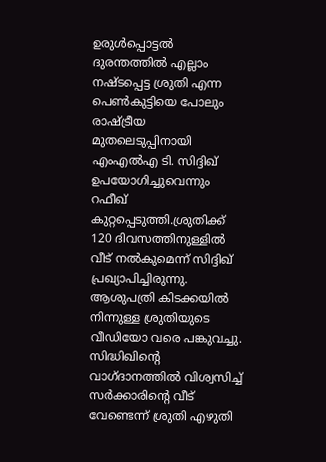ഉരുള്‍പ്പൊട്ടല്‍ ദുരന്തത്തില്‍ എല്ലാം നഷ്ടപ്പെട്ട ശ്രുതി എന്ന പെണ്‍കുട്ടിയെ പോലും രാഷ്ട്രീയ മുതലെടുപ്പിനായി എംഎല്‍എ ടി. സിദ്ദിഖ് ഉപയോഗിച്ചുവെന്നും റഫീഖ് കുറ്റപ്പെടുത്തി.ശ്രുതിക്ക് 120 ദിവസത്തിനുള്ളില്‍ വീട് നല്‍കുമെന്ന് സിദ്ദിഖ് പ്രഖ്യാപിച്ചിരുന്നു. ആശുപത്രി കിടക്കയില്‍ നിന്നുള്ള ശ്രുതിയുടെ വീഡിയോ വരെ പങ്കുവച്ചു. സിദ്ധിഖിന്റെ വാഗ്ദാനത്തില്‍ വിശ്വസിച്ച് സര്‍ക്കാരിന്റെ വീട് വേണ്ടെന്ന് ശ്രുതി എഴുതി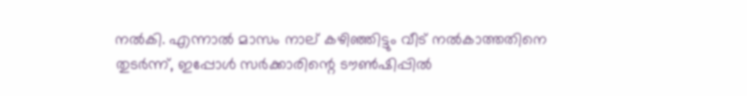നല്‍കി. എന്നാല്‍ മാസം നാല് കഴിഞ്ഞിട്ടും വീട് നല്‍കാത്തതിനെ തുടര്‍ന്ന്, ഇപ്പോള്‍ സര്‍ക്കാരിന്റെ ടൗണ്‍ഷിപ്പില്‍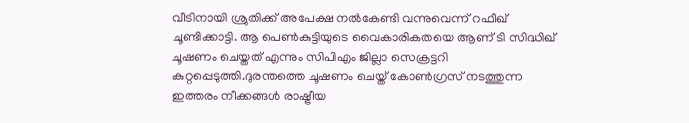വീടിനായി ശ്രുതിക്ക് അപേക്ഷ നല്‍കേണ്ടി വന്നുവെന്ന് റഫീഖ് ചൂണ്ടിക്കാട്ടി. ആ പെണ്‍കുട്ടിയുടെ വൈകാരികതയെ ആണ് ടി സിദ്ധിഖ് ചൂഷണം ചെയ്തത് എന്നും സിപിഎം ജില്ലാ സെക്രട്ടറി കുറ്റപ്പെടുത്തി.ദുരന്തത്തെ ചൂഷണം ചെയ്ത് കോണ്‍ഗ്രസ് നടത്തുന്ന ഇത്തരം നീക്കങ്ങള്‍ രാഷ്ട്രീയ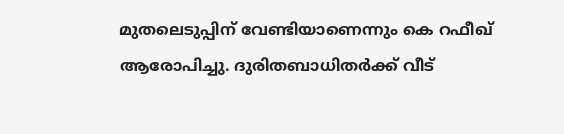മുതലെടുപ്പിന് വേണ്ടിയാണെന്നും കെ റഫീഖ് ആരോപിച്ചു. ദുരിതബാധിതര്‍ക്ക് വീട്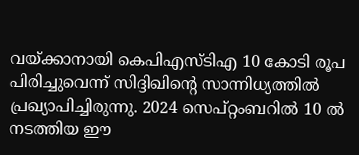വയ്ക്കാനായി കെപിഎസ്ടിഎ 10 കോടി രൂപ പിരിച്ചുവെന്ന് സിദ്ദിഖിന്റെ സാന്നിധ്യത്തില്‍ പ്രഖ്യാപിച്ചിരുന്നു. 2024 സെപ്റ്റംബറില്‍ 10 ല്‍ നടത്തിയ ഈ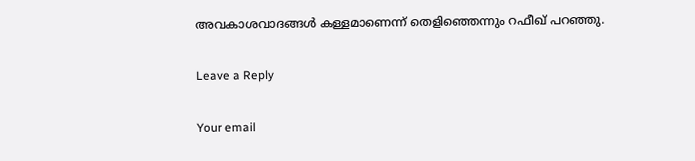അവകാശവാദങ്ങള്‍ കള്ളമാണെന്ന് തെളിഞ്ഞെന്നും റഫീഖ് പറഞ്ഞു.

Leave a Reply

Your email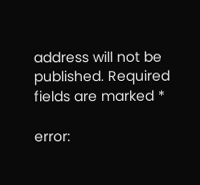address will not be published. Required fields are marked *

error: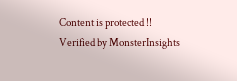Content is protected !!
Verified by MonsterInsights